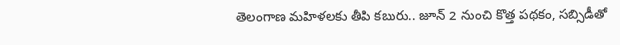తెలంగాణ మహిళలకు తీపి కబురు.. జూన్ 2 నుంచి కొత్త పథకం, సబ్సిడీతో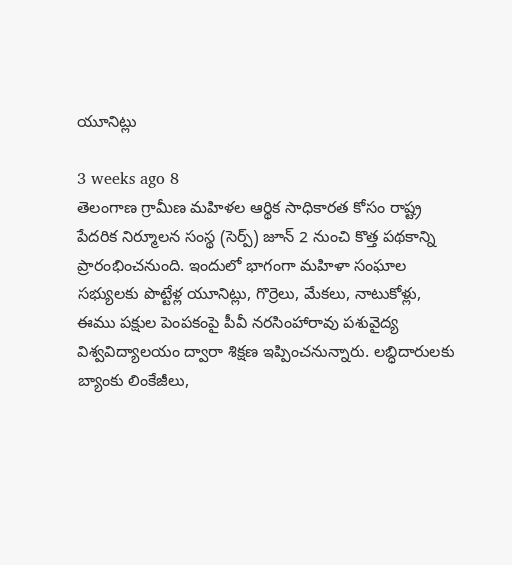యూనిట్లు

3 weeks ago 8
తెలంగాణ గ్రామీణ మహిళల ఆర్థిక సాధికారత కోసం రాష్ట్ర పేదరిక నిర్మూలన సంస్థ (సెర్ప్‌) జూన్ 2 నుంచి కొత్త పథకాన్ని ప్రారంభించనుంది. ఇందులో భాగంగా మహిళా సంఘాల సభ్యులకు పొట్టేళ్ల యూనిట్లు, గొర్రెలు, మేకలు, నాటుకోళ్లు, ఈము పక్షుల పెంపకంపై పీవీ నరసింహారావు పశువైద్య విశ్వవిద్యాలయం ద్వారా శిక్షణ ఇప్పించనున్నారు. లబ్ధిదారులకు బ్యాంకు లింకేజీలు,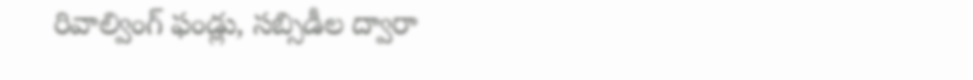రివాల్వింగ్ ఫండ్లు, సబ్సిడీల ద్వారా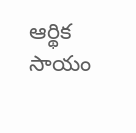ఆర్థిక సాయం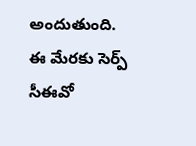అందుతుంది. ఈ మేరకు సెర్ప్‌ సీఈవో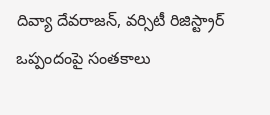దివ్యా దేవరాజన్, వర్సిటీ రిజిస్ట్రార్ ఒప్పందంపై సంతకాలు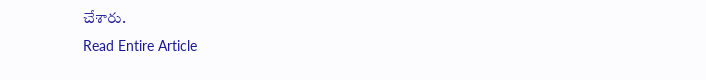చేశారు.
Read Entire Article